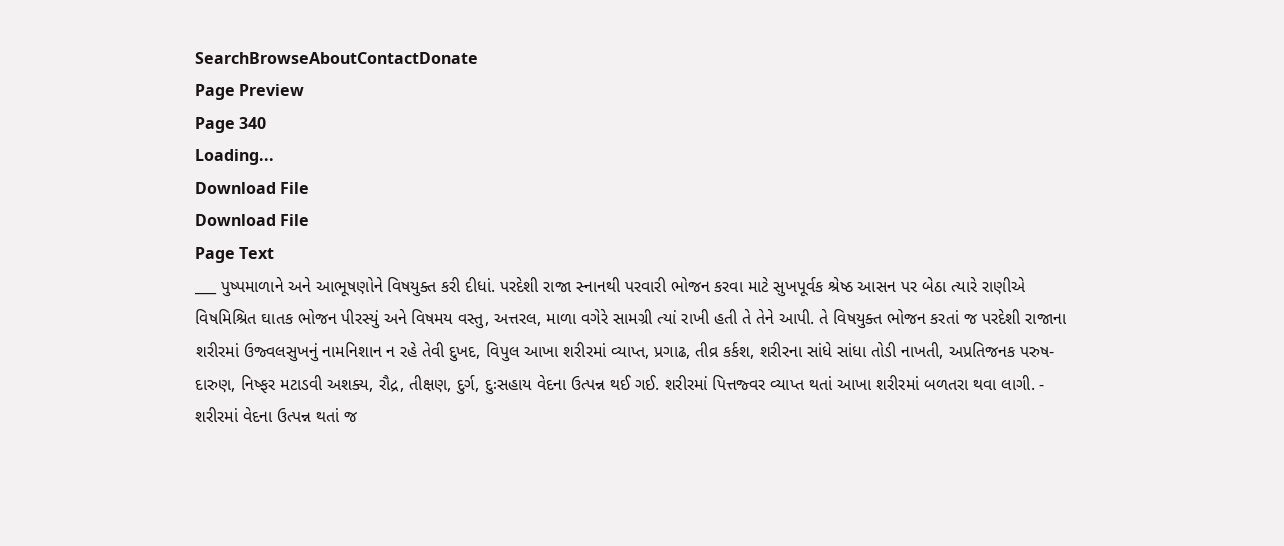SearchBrowseAboutContactDonate
Page Preview
Page 340
Loading...
Download File
Download File
Page Text
___ પુષ્પમાળાને અને આભૂષણોને વિષયુક્ત કરી દીધાં. પરદેશી રાજા સ્નાનથી પરવારી ભોજન કરવા માટે સુખપૂર્વક શ્રેષ્ઠ આસન પર બેઠા ત્યારે રાણીએ વિષમિશ્રિત ઘાતક ભોજન પીરસ્યું અને વિષમય વસ્તુ, અત્તરલ, માળા વગેરે સામગ્રી ત્યાં રાખી હતી તે તેને આપી. તે વિષયુક્ત ભોજન કરતાં જ પરદેશી રાજાના શરીરમાં ઉજ્વલસુખનું નામનિશાન ન રહે તેવી દુખદ, વિપુલ આખા શરીરમાં વ્યાપ્ત, પ્રગાઢ, તીવ્ર કર્કશ, શરીરના સાંધે સાંધા તોડી નાખતી, અપ્રતિજનક પરુષ-દારુણ, નિષ્ફર મટાડવી અશક્ય, રૌદ્ર, તીક્ષણ, દુર્ગ, દુઃસહાય વેદના ઉત્પન્ન થઈ ગઈ. શરીરમાં પિત્તજ્વર વ્યાપ્ત થતાં આખા શરીરમાં બળતરા થવા લાગી. - શરીરમાં વેદના ઉત્પન્ન થતાં જ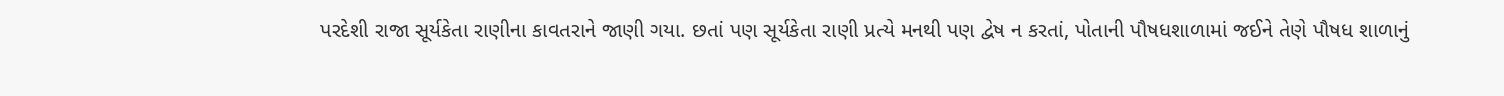પરદેશી રાજા સૂર્યકેતા રાણીના કાવતરાને જાણી ગયા. છતાં પણ સૂર્યકેતા રાણી પ્રત્યે મનથી પણ દ્વેષ ન કરતાં, પોતાની પૌષધશાળામાં જઈને તેણે પૌષધ શાળાનું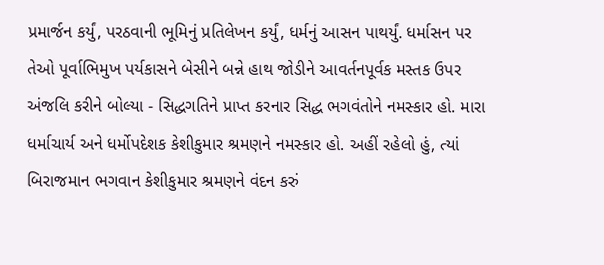પ્રમાર્જન કર્યું, પરઠવાની ભૂમિનું પ્રતિલેખન કર્યું, ધર્મનું આસન પાથર્યું. ધર્માસન પર તેઓ પૂર્વાભિમુખ પર્યકાસને બેસીને બન્ને હાથ જોડીને આવર્તનપૂર્વક મસ્તક ઉપર અંજલિ કરીને બોલ્યા - સિદ્ધગતિને પ્રાપ્ત કરનાર સિદ્ધ ભગવંતોને નમસ્કાર હો. મારા ધર્માચાર્ય અને ધર્મોપદેશક કેશીકુમાર શ્રમણને નમસ્કાર હો. અહીં રહેલો હું, ત્યાં બિરાજમાન ભગવાન કેશીકુમાર શ્રમણને વંદન કરું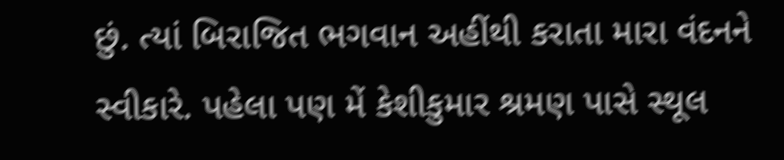છું. ત્યાં બિરાજિત ભગવાન અહીંથી કરાતા મારા વંદનને સ્વીકારે. પહેલા પણ મેં કેશીકુમાર શ્રમણ પાસે સ્થૂલ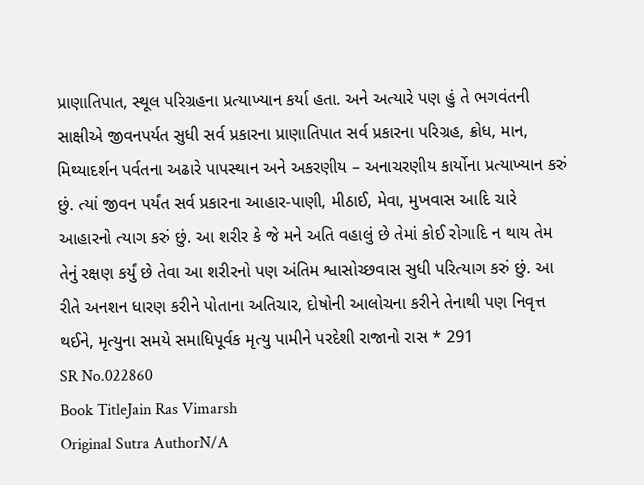પ્રાણાતિપાત, સ્થૂલ પરિગ્રહના પ્રત્યાખ્યાન કર્યા હતા. અને અત્યારે પણ હું તે ભગવંતની સાક્ષીએ જીવનપર્યત સુધી સર્વ પ્રકારના પ્રાણાતિપાત સર્વ પ્રકારના પરિગ્રહ, ક્રોધ, માન, મિથ્યાદર્શન પર્વતના અઢારે પાપસ્થાન અને અકરણીય – અનાચરણીય કાર્યોના પ્રત્યાખ્યાન કરું છું. ત્યાં જીવન પર્યંત સર્વ પ્રકારના આહાર-પાણી, મીઠાઈ, મેવા, મુખવાસ આદિ ચારે આહારનો ત્યાગ કરું છું. આ શરીર કે જે મને અતિ વહાલું છે તેમાં કોઈ રોગાદિ ન થાય તેમ તેનું રક્ષણ કર્યું છે તેવા આ શરીરનો પણ અંતિમ શ્વાસોચ્છવાસ સુધી પરિત્યાગ કરું છું. આ રીતે અનશન ધારણ કરીને પોતાના અતિચાર, દોષોની આલોચના કરીને તેનાથી પણ નિવૃત્ત થઈને, મૃત્યુના સમયે સમાધિપૂર્વક મૃત્યુ પામીને પરદેશી રાજાનો રાસ * 291
SR No.022860
Book TitleJain Ras Vimarsh
Original Sutra AuthorN/A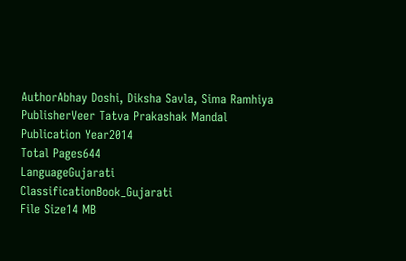AuthorAbhay Doshi, Diksha Savla, Sima Ramhiya
PublisherVeer Tatva Prakashak Mandal
Publication Year2014
Total Pages644
LanguageGujarati
ClassificationBook_Gujarati
File Size14 MB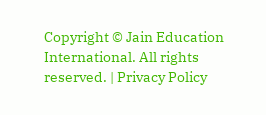Copyright © Jain Education International. All rights reserved. | Privacy Policy